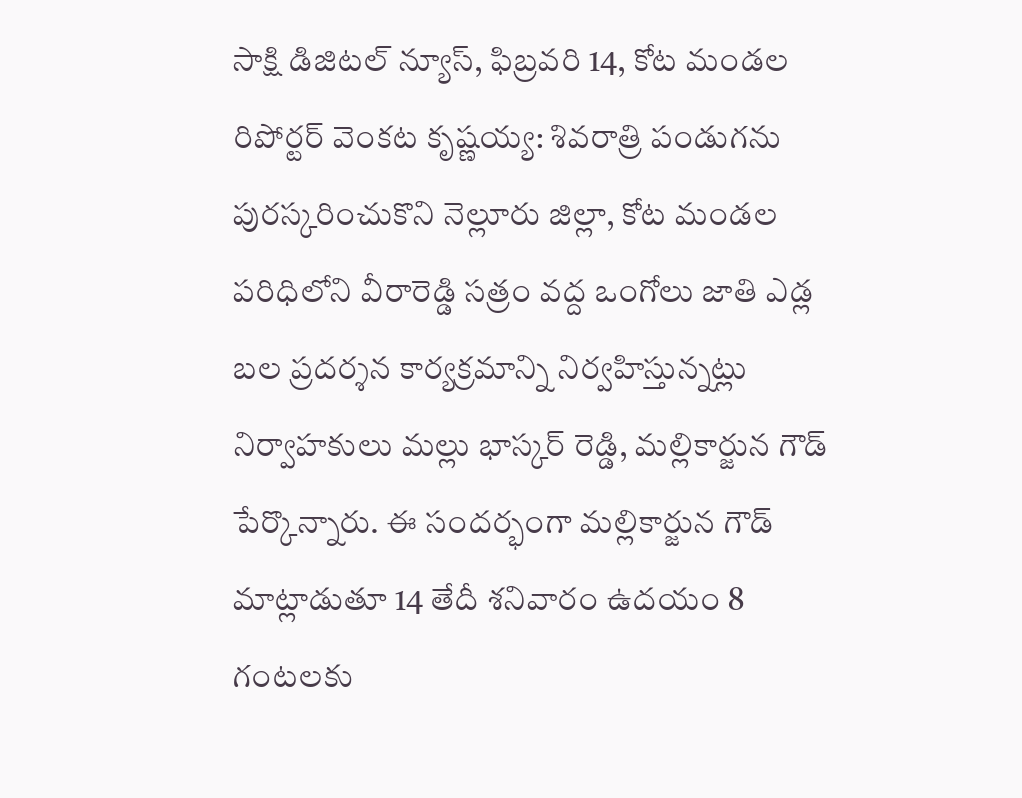సాక్షి డిజిటల్ న్యూస్, ఫిబ్రవరి 14, కోట మండల రిపోర్టర్ వెంకట కృష్ణయ్య: శివరాత్రి పండుగను పురస్కరించుకొని నెల్లూరు జిల్లా, కోట మండల పరిధిలోని వీరారెడ్డి సత్రం వద్ద ఒంగోలు జాతి ఎడ్ల బల ప్రదర్శన కార్యక్రమాన్ని నిర్వహిస్తున్నట్లు నిర్వాహకులు మల్లు భాస్కర్ రెడ్డి, మల్లికార్జున గౌడ్ పేర్కొన్నారు. ఈ సందర్భంగా మల్లికార్జున గౌడ్ మాట్లాడుతూ 14 తేదీ శనివారం ఉదయం 8 గంటలకు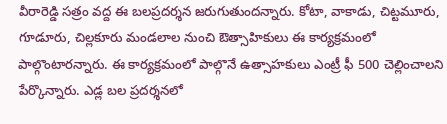వీరారెడ్డి సత్రం వద్ద ఈ బలప్రదర్శన జరుగుతుందన్నారు. కోటా, వాకాడు, చిట్టమూరు, గూడూరు, చిల్లకూరు మండలాల నుంచి ఔత్సాహికులు ఈ కార్యక్రమంలో పాల్గొంటారన్నారు. ఈ కార్యక్రమంలో పాల్గొనే ఉత్సాహకులు ఎంట్రీ ఫీ 500 చెల్లించాలని పేర్కొన్నారు. ఎడ్ల బల ప్రదర్శనలో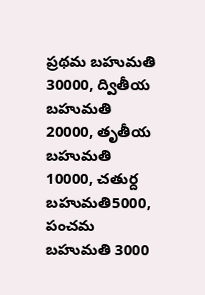ప్రథమ బహుమతి 30000, ద్వితీయ బహుమతి 20000, తృతీయ బహుమతి 10000, చతుర్ద బహుమతి5000, పంచమ బహుమతి 3000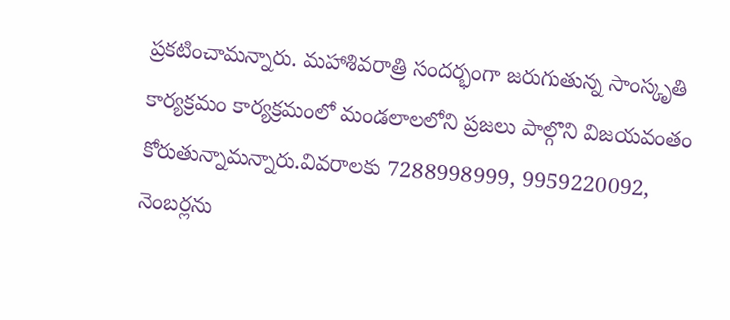ప్రకటించామన్నారు. మహాశివరాత్రి సందర్భంగా జరుగుతున్న సాంస్కృతి కార్యక్రమం కార్యక్రమంలో మండలాలలోని ప్రజలు పాల్గొని విజయవంతం కోరుతున్నామన్నారు.వివరాలకు 7288998999, 9959220092, నెంబర్లను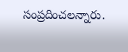సంప్రదించలన్నారు.